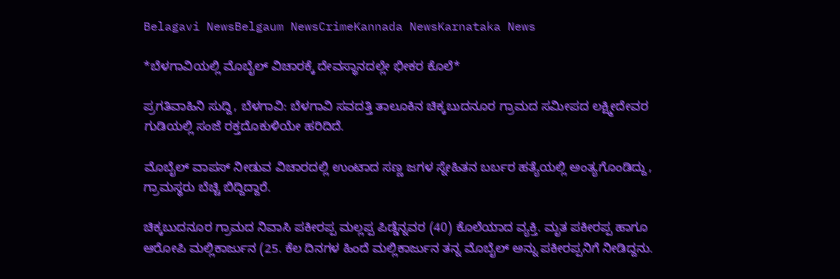Belagavi NewsBelgaum NewsCrimeKannada NewsKarnataka News

*ಬೆಳಗಾವಿಯಲ್ಲಿ ಮೊಬೈಲ್ ವಿಚಾರಕ್ಕೆ ದೇವಸ್ಥಾನದಲ್ಲೇ ಭೀಕರ ಕೊಲೆ*

ಪ್ರಗತಿವಾಹಿನಿ ಸುದ್ದಿ, ಬೆಳಗಾವಿ: ಬೆಳಗಾವಿ ಸವದತ್ತಿ ತಾಲೂಕಿನ ಚಿಕ್ಕಬುದನೂರ ಗ್ರಾಮದ ಸಮೀಪದ ಲಕ್ಷ್ಮೀದೇವರ ಗುಡಿಯಲ್ಲಿ ಸಂಜೆ ರಕ್ತದೊಕುಳಿಯೇ ಹರಿದಿದೆ.

ಮೊಬೈಲ್ ವಾಪಸ್ ನೀಡುವ ವಿಚಾರದಲ್ಲಿ ಉಂಟಾದ ಸಣ್ಣ ಜಗಳ ಸ್ನೇಹಿತನ ಬರ್ಬರ ಹತ್ಯೆಯಲ್ಲಿ ಅಂತ್ಯಗೊಂಡಿದ್ದು, ಗ್ರಾಮಸ್ಥರು ಬೆಚ್ಚಿ ಬಿದ್ದಿದ್ದಾರೆ.

ಚಿಕ್ಕಬುದನೂರ ಗ್ರಾಮದ ನಿವಾಸಿ ಪಕೀರಪ್ಪ ಮಲ್ಲಪ್ಪ ಪಿಡ್ಡೆನ್ನವರ (40) ಕೊಲೆಯಾದ ವ್ಯಕ್ತಿ. ಮೃತ ಪಕೀರಪ್ಪ ಹಾಗೂ ಆರೋಪಿ ಮಲ್ಲಿಕಾರ್ಜುನ (25. ಕೆಲ ದಿನಗಳ ಹಿಂದೆ ಮಲ್ಲಿಕಾರ್ಜುನ ತನ್ನ ಮೊಬೈಲ್ ಅನ್ನು ಪಕೀರಪ್ಪನಿಗೆ ನೀಡಿದ್ದನು.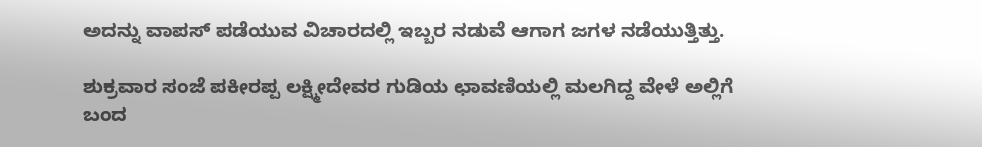ಅದನ್ನು ವಾಪಸ್‌ ಪಡೆಯುವ ವಿಚಾರದಲ್ಲಿ ಇಬ್ಬರ ನಡುವೆ ಆಗಾಗ ಜಗಳ ನಡೆಯುತ್ತಿತ್ತು.

ಶುಕ್ರವಾರ ಸಂಜೆ ಪಕೀರಪ್ಪ ಲಕ್ಷ್ಮೀದೇವರ ಗುಡಿಯ ಛಾವಣಿಯಲ್ಲಿ ಮಲಗಿದ್ದ ವೇಳೆ ಅಲ್ಲಿಗೆ ಬಂದ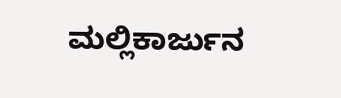ಮಲ್ಲಿಕಾರ್ಜುನ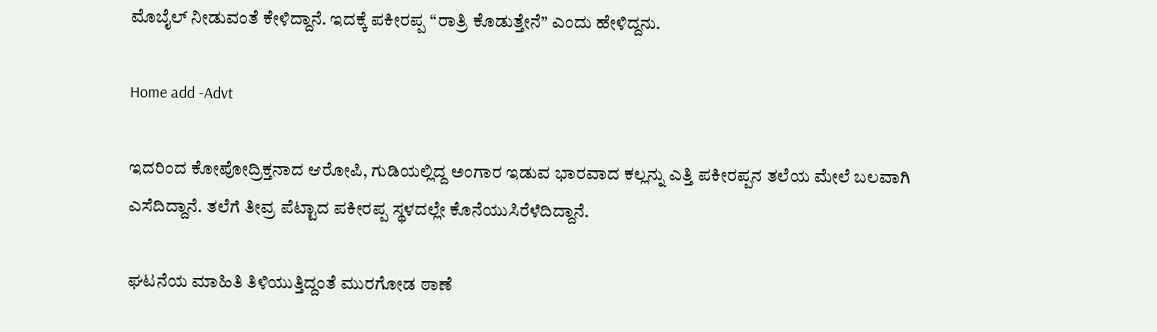ಮೊಬೈಲ್ ನೀಡುವಂತೆ ಕೇಳಿದ್ದಾನೆ. ಇದಕ್ಕೆ ಪಕೀರಪ್ಪ “ರಾತ್ರಿ ಕೊಡುತ್ತೇನೆ” ಎಂದು ಹೇಳಿದ್ದನು.

Home add -Advt

ಇದರಿಂದ ಕೋಪೋದ್ರಿಕ್ತನಾದ ಆರೋಪಿ, ಗುಡಿಯಲ್ಲಿದ್ದ ಅಂಗಾರ ಇಡುವ ಭಾರವಾದ ಕಲ್ಲನ್ನು ಎತ್ತಿ ಪಕೀರಪ್ಪನ ತಲೆಯ ಮೇಲೆ ಬಲವಾಗಿ ಎಸೆದಿದ್ದಾನೆ. ತಲೆಗೆ ತೀವ್ರ ಪೆಟ್ಟಾದ ಪಕೀರಪ್ಪ ಸ್ಥಳದಲ್ಲೇ ಕೊನೆಯುಸಿರೆಳೆದಿದ್ದಾನೆ.

ಘಟನೆಯ ಮಾಹಿತಿ ತಿಳಿಯುತ್ತಿದ್ದಂತೆ ಮುರಗೋಡ ಠಾಣೆ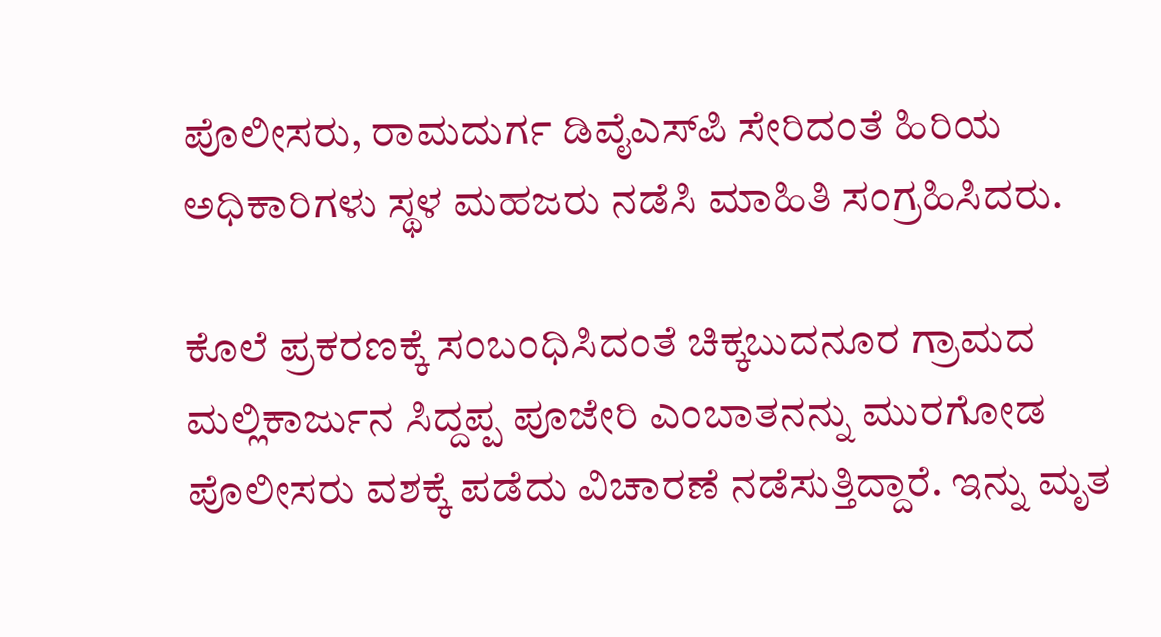ಪೊಲೀಸರು, ರಾಮದುರ್ಗ ಡಿವೈಎಸ್‌ಪಿ ಸೇರಿದಂತೆ ಹಿರಿಯ ಅಧಿಕಾರಿಗಳು ಸ್ಥಳ ಮಹಜರು ನಡೆಸಿ ಮಾಹಿತಿ ಸಂಗ್ರಹಿಸಿದರು.

ಕೊಲೆ ಪ್ರಕರಣಕ್ಕೆ ಸಂಬಂಧಿಸಿದಂತೆ ಚಿಕ್ಕಬುದನೂರ ಗ್ರಾಮದ ಮಲ್ಲಿಕಾರ್ಜುನ ಸಿದ್ದಪ್ಪ ಪೂಜೇರಿ ಎಂಬಾತನನ್ನು ಮುರಗೋಡ ಪೊಲೀಸರು ವಶಕ್ಕೆ ಪಡೆದು ವಿಚಾರಣೆ ನಡೆಸುತ್ತಿದ್ದಾರೆ. ಇನ್ನು ಮೃತ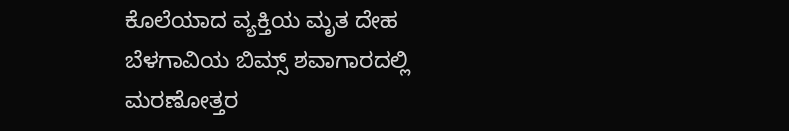ಕೊಲೆಯಾದ ವ್ಯಕ್ತಿಯ ಮೃತ ದೇಹ ಬೆಳಗಾವಿಯ ಬಿಮ್ಸ್ ಶವಾಗಾರದಲ್ಲಿ ಮರಣೋತ್ತರ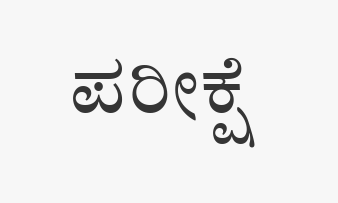ಪರೀಕ್ಷೆ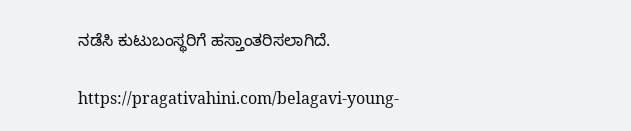ನಡೆಸಿ ಕುಟುಬಂಸ್ಥರಿಗೆ ಹಸ್ತಾಂತರಿಸಲಾಗಿದೆ.

https://pragativahini.com/belagavi-young-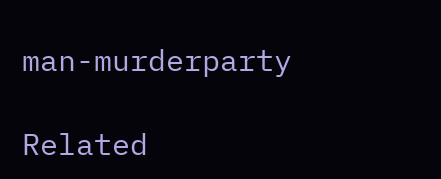man-murderparty

Related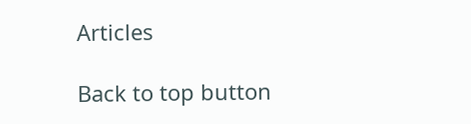Articles

Back to top button